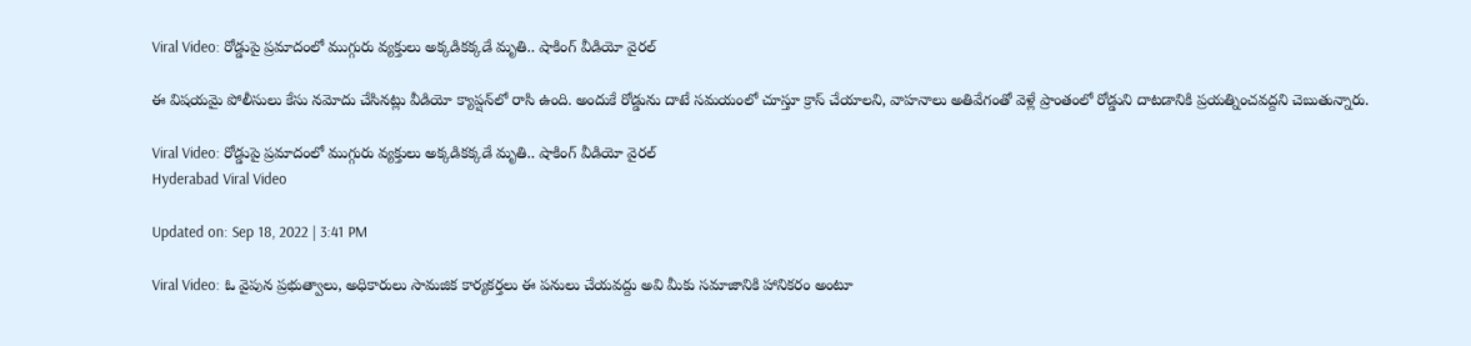Viral Video: రోడ్డుపై ప్రమాదంలో ముగ్గురు వ్యక్తులు అక్కడికక్కడే మృతి.. షాకింగ్ వీడియో వైరల్

ఈ విషయమై పోలీసులు కేసు నమోదు చేసినట్లు వీడియో క్యాప్షన్‌లో రాసి ఉంది. అందుకే రోడ్డును దాటే సమయంలో చూస్తూ క్రాస్ చేయాలని, వాహనాలు అతివేగంతో వెళ్లే ప్రాంతంలో రోడ్డుని దాటడానికి ప్రయత్నించవద్దని చెబుతున్నారు.

Viral Video: రోడ్డుపై ప్రమాదంలో ముగ్గురు వ్యక్తులు అక్కడికక్కడే మృతి.. షాకింగ్ వీడియో వైరల్
Hyderabad Viral Video

Updated on: Sep 18, 2022 | 3:41 PM

Viral Video: ఓ వైపున ప్రభుత్వాలు, అధికారులు సామజిక కార్యకర్తలు ఈ పనులు చేయవద్దు అవి మీకు సమాజానికి హానికరం అంటూ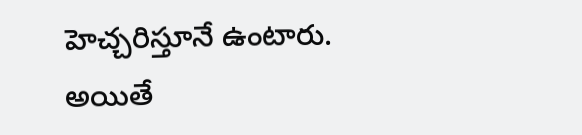హెచ్చరిస్తూనే ఉంటారు. అయితే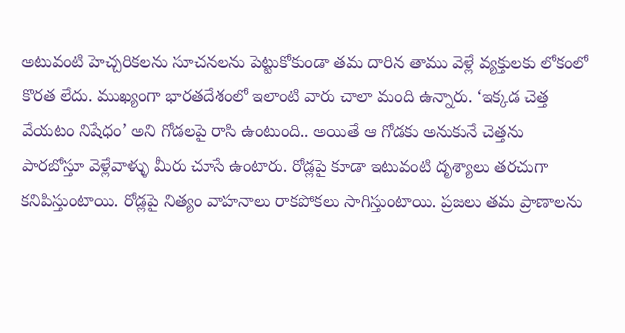అటువంటి హెచ్చరికలను సూచనలను పెట్టుకోకుండా తమ దారిన తాము వెళ్లే వ్యక్తులకు లోకంలో కొరత లేదు. ముఖ్యంగా భారతదేశంలో ఇలాంటి వారు చాలా మంది ఉన్నారు. ‘ఇక్కడ చెత్త వేయటం నిషేధం’ అని గోడలపై రాసి ఉంటుంది.. అయితే ఆ గోడకు అనుకునే చెత్తను పారబోస్తూ వెళ్లేవాళ్ళు మీరు చూసే ఉంటారు. రోడ్లపై కూడా ఇటువంటి దృశ్యాలు తరచుగా కనిపిస్తుంటాయి. రోడ్లపై నిత్యం వాహనాలు రాకపోకలు సాగిస్తుంటాయి. ప్రజలు తమ ప్రాణాలను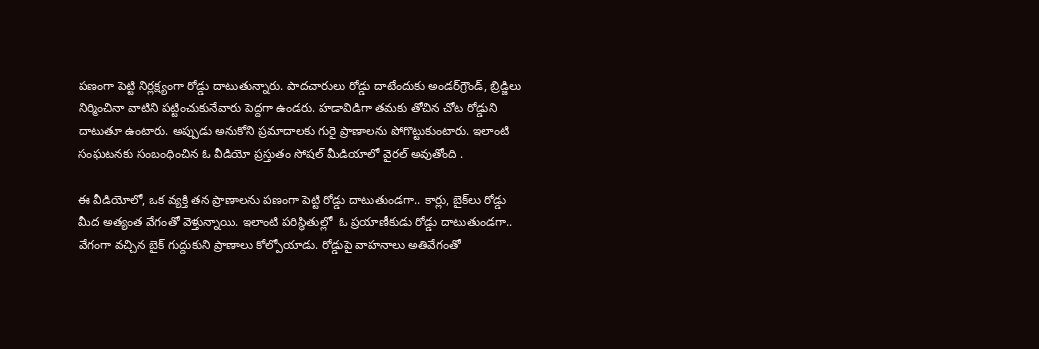పణంగా పెట్టి నిర్లక్ష్యంగా రోడ్డు దాటుతున్నారు. పాదచారులు రోడ్డు దాటేందుకు అండర్‌గ్రౌండ్‌, బ్రిడ్జిలు నిర్మించినా వాటిని పట్టించుకునేవారు పెద్దగా ఉండరు. హడావిడిగా తమకు తోచిన చోట రోడ్డుని దాటుతూ ఉంటారు. అప్పుడు అనుకోని ప్రమాదాలకు గురై ప్రాణాలను పోగొట్టుకుంటారు. ఇలాంటి సంఘటనకు సంబంధించిన ఓ వీడియో ప్రస్తుతం సోషల్‌ మీడియాలో వైరల్‌ అవుతోంది .

ఈ వీడియోలో, ఒక వ్యక్తి తన ప్రాణాలను పణంగా పెట్టి రోడ్డు దాటుతుండగా.. కార్లు, బైక్‌లు రోడ్డు మీద అత్యంత వేగంతో వెళ్తున్నాయి. ఇలాంటి పరిస్థితుల్లో  ఓ ప్రయాణీకుడు రోడ్డు దాటుతుండగా.. వేగంగా వచ్చిన బైక్ గుద్దుకుని ప్రాణాలు కోల్పోయాడు. రోడ్డుపై వాహనాలు అతివేగంతో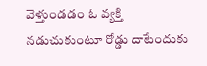వెళ్తుండడం ఓ వ్యక్తి నడుచుకుంటూ రోడ్డు దాటేందుకు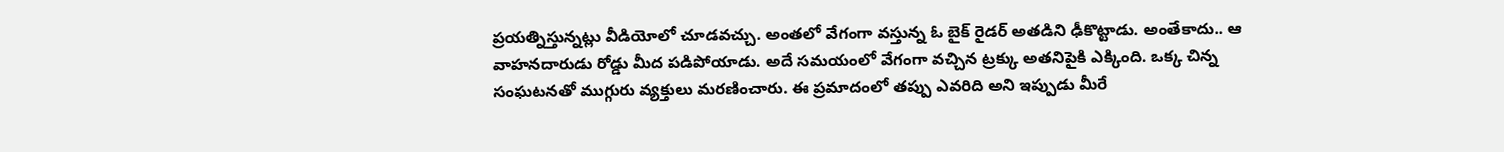ప్రయత్నిస్తున్నట్లు వీడియోలో చూడవచ్చు. అంతలో వేగంగా వస్తున్న ఓ బైక్‌ రైడర్‌ అతడిని ఢీకొట్టాడు. అంతేకాదు.. ఆ వాహనదారుడు రోడ్డు మీద పడిపోయాడు. అదే సమయంలో వేగంగా వచ్చిన ట్రక్కు అతనిపైకి ఎక్కింది. ఒక్క చిన్న సంఘటనతో ముగ్గురు వ్యక్తులు మరణించారు. ఈ ప్రమాదంలో తప్పు ఎవరిది అని ఇప్పుడు మీరే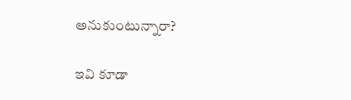అనుకుంటున్నారా?

ఇవి కూడా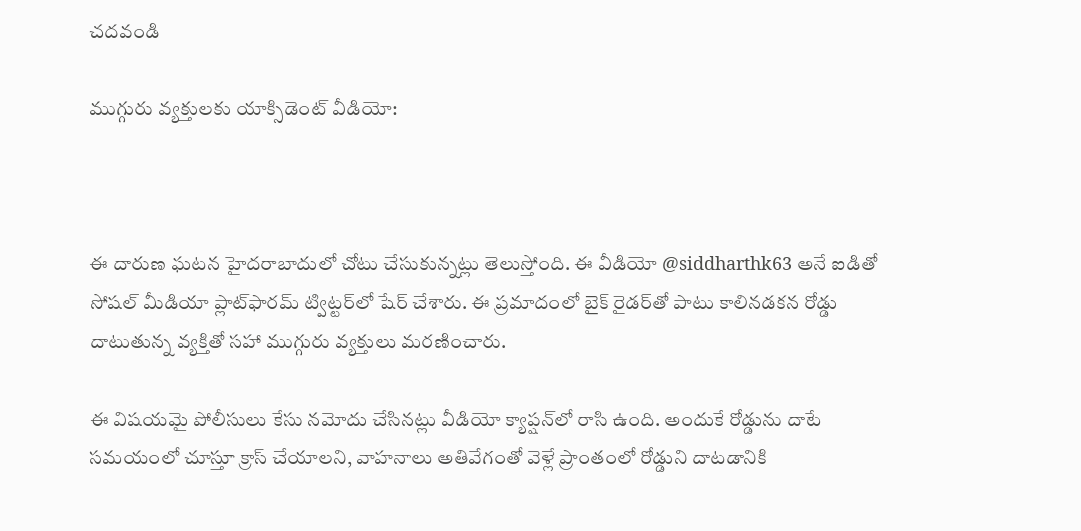చదవండి

ముగ్గురు వ్యక్తులకు యాక్సిడెంట్ వీడియో:



ఈ దారుణ ఘటన హైదరాబాదులో చోటు చేసుకున్నట్లు తెలుస్తోంది. ఈ వీడియో @siddharthk63 అనే ఐడితో సోషల్ మీడియా ప్లాట్‌ఫారమ్ ట్విట్టర్‌లో షేర్ చేశారు. ఈ ప్రమాదంలో బైక్ రైడర్‌తో పాటు కాలినడకన రోడ్డు దాటుతున్న వ్యక్తితో సహా ముగ్గురు వ్యక్తులు మరణించారు.

ఈ విషయమై పోలీసులు కేసు నమోదు చేసినట్లు వీడియో క్యాప్షన్‌లో రాసి ఉంది. అందుకే రోడ్డును దాటే సమయంలో చూస్తూ క్రాస్ చేయాలని, వాహనాలు అతివేగంతో వెళ్లే ప్రాంతంలో రోడ్డుని దాటడానికి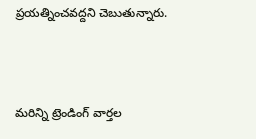ప్రయత్నించవద్దని చెబుతున్నారు.



మరిన్ని ట్రెండింగ్ వార్తల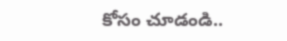కోసం చూడండి..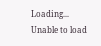Loading...
Unable to load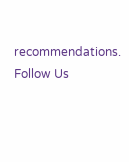recommendations.
Follow Us